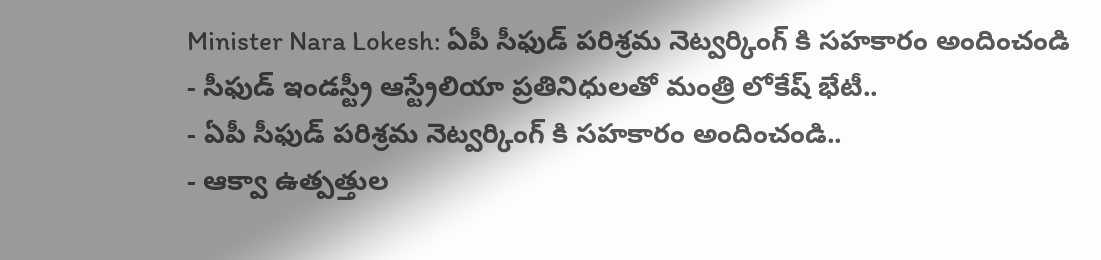Minister Nara Lokesh: ఏపీ సీఫుడ్ పరిశ్రమ నెట్వర్కింగ్ కి సహకారం అందించండి
- సీఫుడ్ ఇండస్ట్రీ ఆస్ట్రేలియా ప్రతినిధులతో మంత్రి లోకేష్ భేటీ..
- ఏపీ సీఫుడ్ పరిశ్రమ నెట్వర్కింగ్ కి సహకారం అందించండి..
- ఆక్వా ఉత్పత్తుల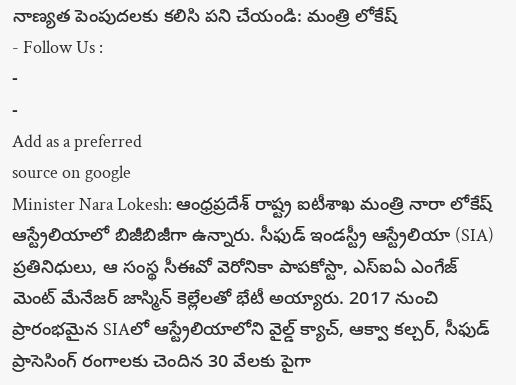నాణ్యత పెంపుదలకు కలిసి పని చేయండి: మంత్రి లోకేష్
- Follow Us :
-
-
Add as a preferred
source on google
Minister Nara Lokesh: ఆంధ్రప్రదేశ్ రాష్ట్ర ఐటీశాఖ మంత్రి నారా లోకేష్ ఆస్ట్రేలియాలో బిజీబిజీగా ఉన్నారు. సీఫుడ్ ఇండస్ట్రీ ఆస్ట్రేలియా (SIA) ప్రతినిధులు, ఆ సంస్థ సీఈవో వెరోనికా పాపకోస్టా, ఎస్ఐఏ ఎంగేజ్ మెంట్ మేనేజర్ జాస్మిన్ కెల్లేలతో భేటీ అయ్యారు. 2017 నుంచి ప్రారంభమైన SIAలో ఆస్ట్రేలియాలోని వైల్డ్ క్యాచ్, ఆక్వా కల్చర్, సీఫుడ్ ప్రాసెసింగ్ రంగాలకు చెందిన 30 వేలకు పైగా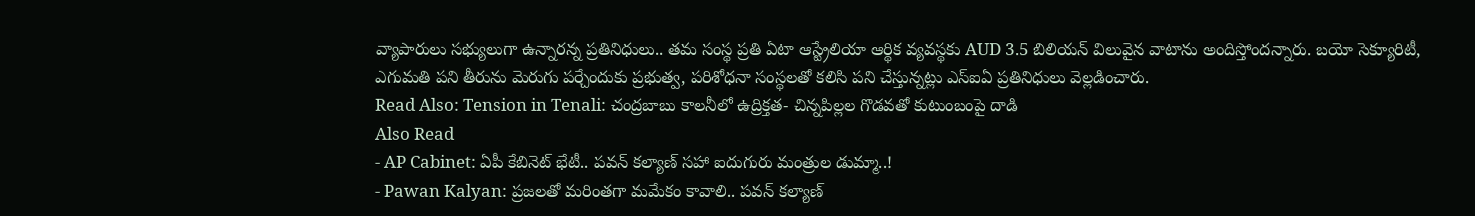వ్యాపారులు సభ్యులుగా ఉన్నారన్న ప్రతినిధులు.. తమ సంస్థ ప్రతి ఏటా ఆస్ట్రేలియా ఆర్థిక వ్యవస్థకు AUD 3.5 బిలియన్ విలువైన వాటాను అందిస్తోందన్నారు. బయో సెక్యూరిటీ, ఎగుమతి పని తీరును మెరుగు పర్చేందుకు ప్రభుత్వ, పరిశోధనా సంస్థలతో కలిసి పని చేస్తున్నట్లు ఎస్ఐఏ ప్రతినిధులు వెల్లడించారు.
Read Also: Tension in Tenali: చంద్రబాబు కాలనీలో ఉద్రిక్తత- చిన్నపిల్లల గొడవతో కుటుంబంపై దాడి
Also Read
- AP Cabinet: ఏపీ కేబినెట్ భేటీ.. పవన్ కల్యాణ్ సహా ఐదుగురు మంత్రుల డుమ్మా..!
- Pawan Kalyan: ప్రజలతో మరింతగా మమేకం కావాలి.. పవన్ కల్యాణ్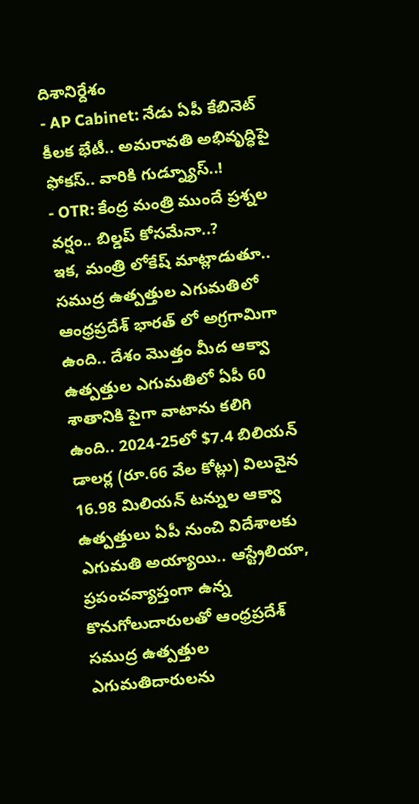దిశానిర్దేశం
- AP Cabinet: నేడు ఏపీ కేబినెట్ కీలక భేటీ.. అమరావతి అభివృద్ధిపై ఫోకస్.. వారికి గుడ్న్యూస్..!
- OTR: కేంద్ర మంత్రి ముందే ప్రశ్నల వర్షం.. బిల్డప్ కోసమేనా..?
ఇక, మంత్రి లోకేష్ మాట్లాడుతూ.. సముద్ర ఉత్పత్తుల ఎగుమతిలో ఆంధ్రప్రదేశ్ భారత్ లో అగ్రగామిగా ఉంది.. దేశం మొత్తం మీద ఆక్వా ఉత్పత్తుల ఎగుమతిలో ఏపీ 60 శాతానికి పైగా వాటాను కలిగి ఉంది.. 2024-25లో $7.4 బిలియన్ డాలర్ల (రూ.66 వేల కోట్లు) విలువైన 16.98 మిలియన్ టన్నుల ఆక్వా ఉత్పత్తులు ఏపీ నుంచి విదేశాలకు ఎగుమతి అయ్యాయి.. ఆస్ట్రేలియా, ప్రపంచవ్యాప్తంగా ఉన్న కొనుగోలుదారులతో ఆంధ్రప్రదేశ్ సముద్ర ఉత్పత్తుల ఎగుమతిదారులను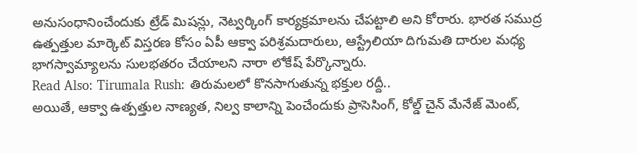అనుసంధానించేందుకు ట్రేడ్ మిషన్లు, నెట్వర్కింగ్ కార్యక్రమాలను చేపట్టాలి అని కోరారు. భారత సముద్ర ఉత్పత్తుల మార్కెట్ విస్తరణ కోసం ఏపీ ఆక్వా పరిశ్రమదారులు, ఆస్ట్రేలియా దిగుమతి దారుల మధ్య భాగస్వామ్యాలను సులభతరం చేయాలని నారా లోకేష్ పేర్కొన్నారు.
Read Also: Tirumala Rush: తిరుమలలో కొనసాగుతున్న భక్తుల రద్దీ..
అయితే, ఆక్వా ఉత్పత్తుల నాణ్యత, నిల్వ కాలాన్ని పెంచేందుకు ప్రాసెసింగ్, కోల్డ్ చైన్ మేనేజ్ మెంట్,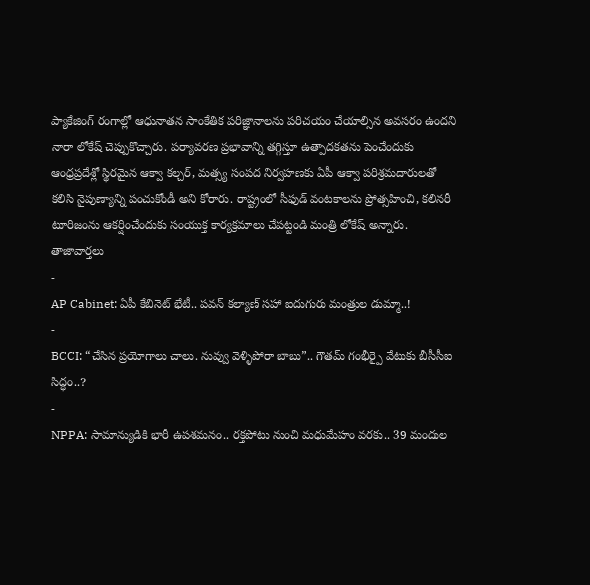ప్యాకేజింగ్ రంగాల్లో ఆధునాతన సాంకేతిక పరిజ్ఞానాలను పరిచయం చేయాల్సిన అవసరం ఉందని నారా లోకేష్ చెప్పుకొచ్చారు. పర్యావరణ ప్రభావాన్ని తగ్గిస్తూ ఉత్పాదకతను పెంచేందుకు ఆంధ్రప్రదేశ్లో స్థిరమైన ఆక్వా కల్చర్, మత్స్య సంపద నిర్వహణకు ఏపీ ఆక్వా పరిశ్రమదారులతో కలిసి నైపుణ్యాన్ని పంచుకోండీ అని కోరారు. రాష్ట్రంలో సీఫుడ్ వంటకాలను ప్రోత్సహించి, కలినరీ టూరిజంను ఆకర్షించేందుకు సంయుక్త కార్యక్రమాలు చేపట్టండి మంత్రి లోకేష్ అన్నారు.
తాజావార్తలు
-
AP Cabinet: ఏపీ కేబినెట్ భేటీ.. పవన్ కల్యాణ్ సహా ఐదుగురు మంత్రుల డుమ్మా..!
-
BCCI: “చేసిన ప్రయోగాలు చాలు. నువ్వు వెళ్ళిపోరా బాబు”.. గౌతమ్ గంభీర్పై వేటుకు బీసీసీఐ సిద్ధం..?
-
NPPA: సామాన్యుడికి భారీ ఉపశమనం.. రక్తపోటు నుంచి మధుమేహం వరకు.. 39 మందుల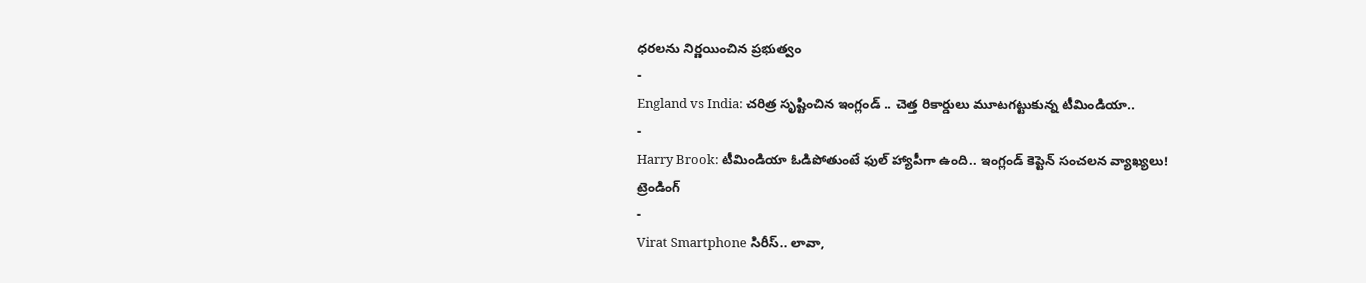ధరలను నిర్ణయించిన ప్రభుత్వం
-
England vs India: చరిత్ర సృష్టించిన ఇంగ్లండ్ .. చెత్త రికార్డులు మూటగట్టుకున్న టీమిండియా..
-
Harry Brook: టీమిండియా ఓడిపోతుంటే ఫుల్ హ్యాపీగా ఉంది.. ఇంగ్లండ్ కెప్టెన్ సంచలన వ్యాఖ్యలు!
ట్రెండింగ్
-
Virat Smartphone సిరీస్.. లావా,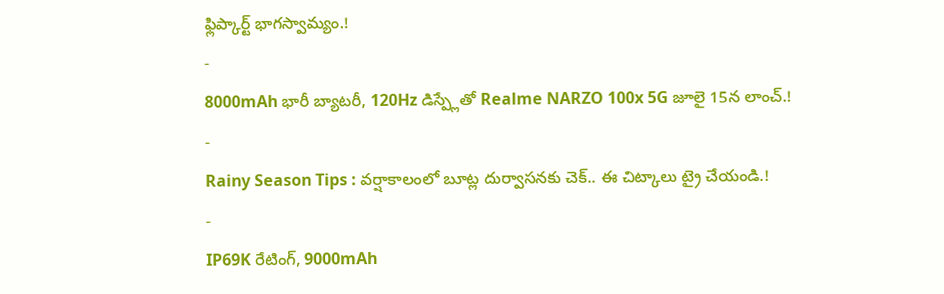ఫ్లిప్కార్ట్ భాగస్వామ్యం.!
-
8000mAh భారీ బ్యాటరీ, 120Hz డిస్ప్లేతో Realme NARZO 100x 5G జూలై 15న లాంచ్.!
-
Rainy Season Tips : వర్షాకాలంలో బూట్ల దుర్వాసనకు చెక్.. ఈ చిట్కాలు ట్రై చేయండి.!
-
IP69K రేటింగ్, 9000mAh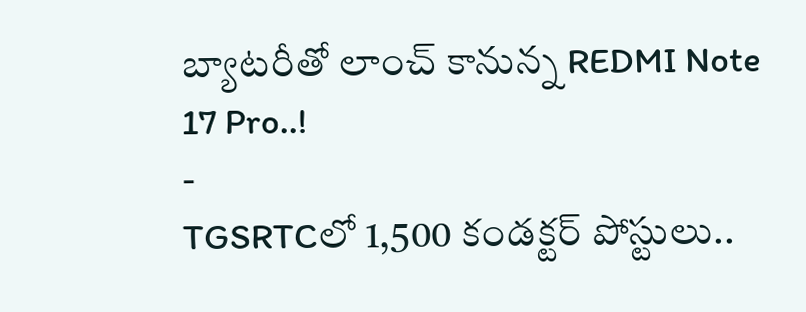బ్యాటరీతో లాంచ్ కానున్న REDMI Note 17 Pro..!
-
TGSRTCలో 1,500 కండక్టర్ పోస్టులు..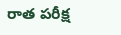రాత పరీక్ష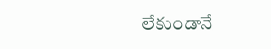లేకుండానే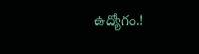ఉద్యోగం.!